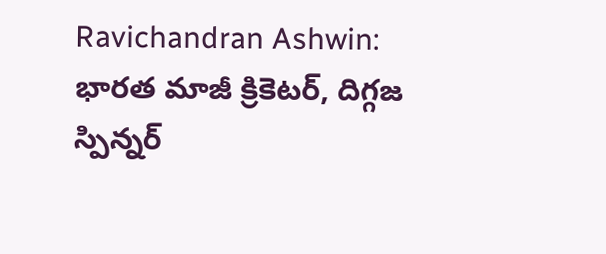Ravichandran Ashwin: భారత మాజీ క్రికెటర్, దిగ్గజ స్పిన్నర్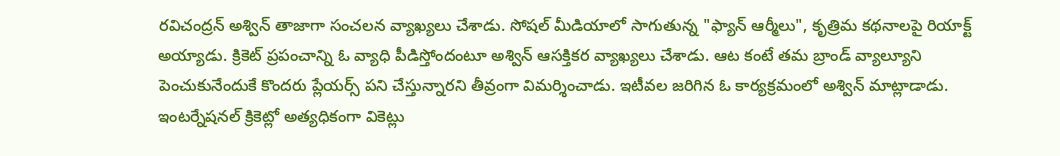రవిచంద్రన్ అశ్విన్ తాజాగా సంచలన వ్యాఖ్యలు చేశాడు. సోషల్ మీడియాలో సాగుతున్న "ఫ్యాన్ ఆర్మీలు", కృత్రిమ కథనాలపై రియాక్ట్ అయ్యాడు. క్రికెట్ ప్రపంచాన్ని ఓ వ్యాధి పీడిస్తోందంటూ అశ్విన్ ఆసక్తికర వ్యాఖ్యలు చేశాడు. ఆట కంటే తమ బ్రాండ్ వ్యాల్యూని పెంచుకునేందుకే కొందరు ప్లేయర్స్ పని చేస్తున్నారని తీవ్రంగా విమర్శించాడు. ఇటీవల జరిగిన ఓ కార్యక్రమంలో అశ్విన్ మాట్లాడాడు. ఇంటర్నేషనల్ క్రికెట్లో అత్యధికంగా వికెట్లు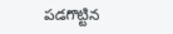పడగొట్టిన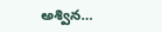అశ్విన…